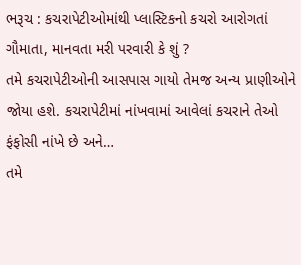ભરૂચ : કચરાપેટીઓમાંથી પ્લાસ્ટિકનો કચરો આરોગતાં ગૌમાતા, માનવતા મરી પરવારી કે શું ?
તમે કચરાપેટીઓની આસપાસ ગાયો તેમજ અન્ય પ્રાણીઓને જોયા હશે. કચરાપેટીમાં નાંખવામાં આવેલાં કચરાને તેઓ ફંફોસી નાંખે છે અને…
તમે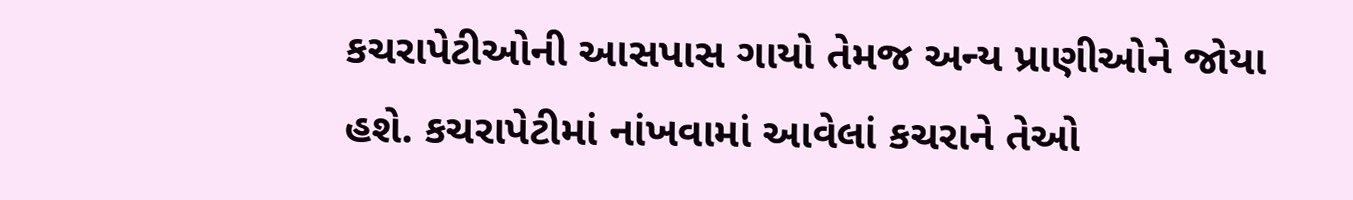કચરાપેટીઓની આસપાસ ગાયો તેમજ અન્ય પ્રાણીઓને જોયા હશે. કચરાપેટીમાં નાંખવામાં આવેલાં કચરાને તેઓ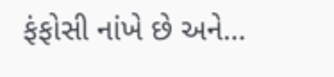ફંફોસી નાંખે છે અને…